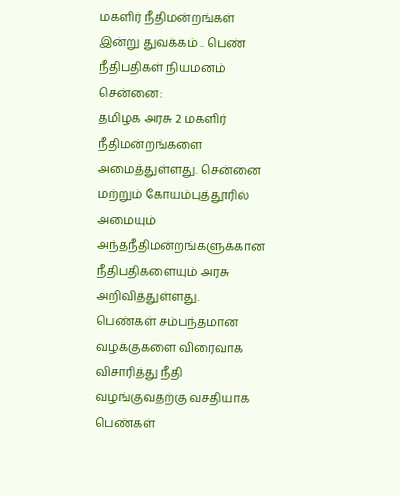மகளிர் நீதிமன்றங்கள் இன்று துவக்கம் .. பெண் நீதிபதிகள் நியமனம்
சென்னை:
தமிழக அரசு 2 மகளிர் நீதிமன்றங்களை அமைத்துள்ளது. சென்னை மற்றும் கோயம்புத்தூரில் அமையும் அந்தநீதிமன்றங்களுக்கான நீதிபதிகளையும் அரசு அறிவித்துள்ளது.
பெண்கள் சம்பந்தமான வழக்குகளை விரைவாக விசாரித்து நீதி வழங்குவதற்கு வசதியாக பெண்கள்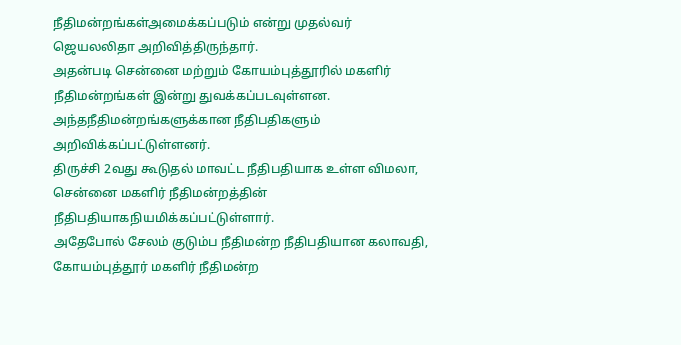நீதிமன்றங்கள்அமைக்கப்படும் என்று முதல்வர் ஜெயலலிதா அறிவித்திருந்தார்.
அதன்படி சென்னை மற்றும் கோயம்புத்தூரில் மகளிர் நீதிமன்றங்கள் இன்று துவக்கப்படவுள்ளன. அந்தநீதிமன்றங்களுக்கான நீதிபதிகளும் அறிவிக்கப்பட்டுள்ளனர்.
திருச்சி 2வது கூடுதல் மாவட்ட நீதிபதியாக உள்ள விமலா, சென்னை மகளிர் நீதிமன்றத்தின் நீதிபதியாகநியமிக்கப்பட்டுள்ளார்.
அதேபோல் சேலம் குடும்ப நீதிமன்ற நீதிபதியான கலாவதி, கோயம்புத்தூர் மகளிர் நீதிமன்ற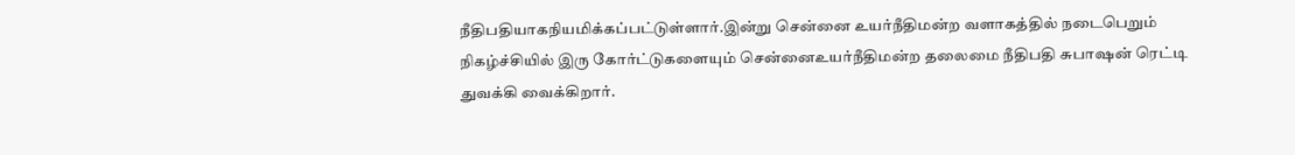நீதிபதியாகநியமிக்கப்பட்டுள்ளார்.இன்று சென்னை உயர்நீதிமன்ற வளாகத்தில் நடைபெறும் நிகழ்ச்சியில் இரு கோர்ட்டுகளையும் சென்னைஉயர்நீதிமன்ற தலைமை நீதிபதி சுபாஷன் ரெட்டி துவக்கி வைக்கிறார்.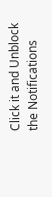Click it and Unblock the Notifications